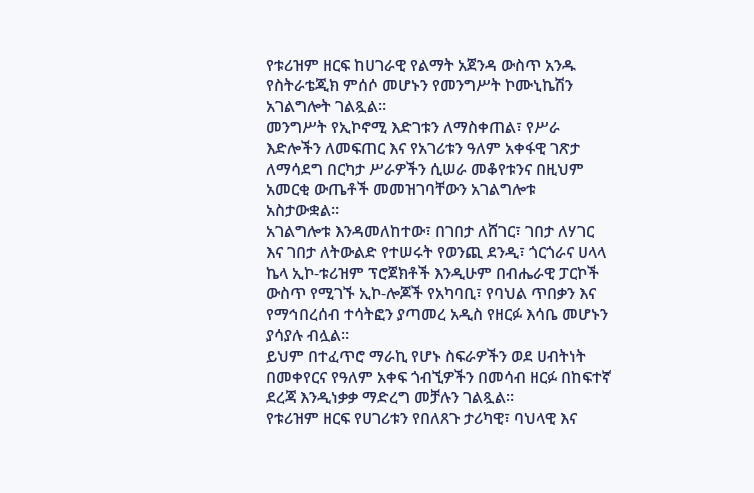የቱሪዝም ዘርፍ ከሀገራዊ የልማት አጀንዳ ውስጥ አንዱ የስትራቴጂክ ምሰሶ መሆኑን የመንግሥት ኮሙኒኬሽን አገልግሎት ገልጿል።
መንግሥት የኢኮኖሚ እድገቱን ለማስቀጠል፣ የሥራ እድሎችን ለመፍጠር እና የአገሪቱን ዓለም አቀፋዊ ገጽታ ለማሳደግ በርካታ ሥራዎችን ሲሠራ መቆየቱንና በዚህም አመርቂ ውጤቶች መመዝገባቸውን አገልግሎቱ አስታውቋል።
አገልግሎቱ እንዳመለከተው፣ በገበታ ለሸገር፣ ገበታ ለሃገር እና ገበታ ለትውልድ የተሠሩት የወንጪ ደንዲ፣ ጎርጎራና ሀላላ ኬላ ኢኮ-ቱሪዝም ፕሮጀክቶች እንዲሁም በብሔራዊ ፓርኮች ውስጥ የሚገኙ ኢኮ-ሎጆች የአካባቢ፣ የባህል ጥበቃን እና የማኅበረሰብ ተሳትፎን ያጣመረ አዲስ የዘርፉ እሳቤ መሆኑን ያሳያሉ ብሏል።
ይህም በተፈጥሮ ማራኪ የሆኑ ስፍራዎችን ወደ ሀብትነት በመቀየርና የዓለም አቀፍ ጎብኚዎችን በመሳብ ዘርፉ በከፍተኛ ደረጃ እንዲነቃቃ ማድረግ መቻሉን ገልጿል።
የቱሪዝም ዘርፍ የሀገሪቱን የበለጸጉ ታሪካዊ፣ ባህላዊ እና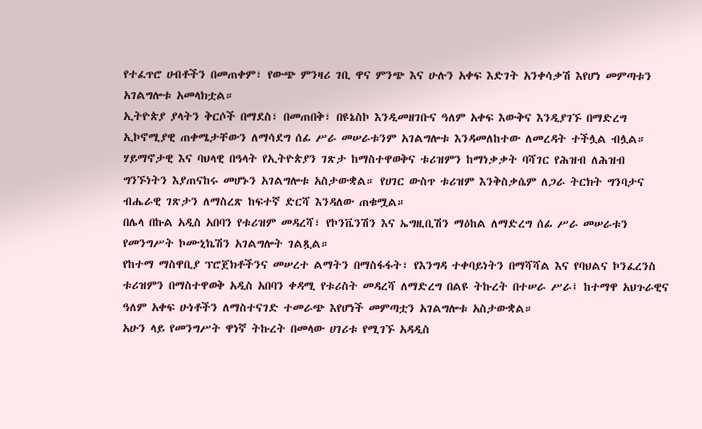የተፈጥሮ ሀብቶችን በመጠቀም፣ የውጭ ምንዛሪ ገቢ ዋና ምንጭ እና ሁሉን አቀፍ እድገት አንቀሳቃሽ እየሆነ መምጣቱን አገልግሎቱ አመላክቷል።
ኢትዮጵያ ያላትን ቅርሶች በማደስ፣ በመጠበቅ፣ በዩኔስኮ እንዲመዘገቡና ዓለም አቀፍ እውቅና እንዲያገኙ በማድረግ ኢኮኖሚያዊ ጠቀሜታቸውን ለማሳደግ ሰፊ ሥራ መሠራቱንም አገልግሎቱ እንዳመለከተው ለመረዳት ተችሏል ብሏል።
ሃይማኖታዊ እና ባህላዊ በዓላት የኢትዮጵያን ገጽታ ከማስተዋወቅና ቱሪዝምን ከማነቃቃት ባሻገር የሕዝብ ለሕዝብ ግንኙነትን እያጠናከሩ መሆኑን አገልግሎቱ አስታውቋል። የሀገር ውስጥ ቱሪዝም እንቅስቃሴም ለጋራ ትርክት ግንባታና ብሔራዊ ገጽታን ለማስረጽ ከፍተኛ ድርሻ እንዳለው ጠቁሟል።
በሌላ በኩል አዲስ አበባን የቱሪዝም መዳረሻ፣ የኮንቬንሽን እና ኤግዚቢሽን ማዕከል ለማድረግ ሰፊ ሥራ መሠራቱን የመንግሥት ኮሙኒኬሽን አገልግሎት ገልጿል።
የከተማ ማስዋቢያ ፕሮጀክቶችንና መሠረተ ልማትን በማስፋፋት፣ የእንግዳ ተቀባይነትን በማሻሻል እና የባህልና ኮንፈረንስ ቱሪዝምን በማስተዋወቅ አዲስ አበባን ቀዳሚ የቱሪስት መዳረሻ ለማድረግ በልዩ ትኩረት በተሠራ ሥራ፤ ከተማዋ አህጉራዊና ዓለም አቀፍ ሁነቶችን ለማስተናገድ ተመራጭ እየሆነች መምጣቷን አገልግሎቱ አስታውቋል።
አሁን ላይ የመንግሥት ዋነኛ ትኩረት በመላው ሀገሪቱ የሚገኙ አዳዲስ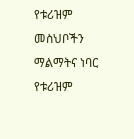የቱሪዝም መስህቦችን ማልማትና ነባር የቱሪዝም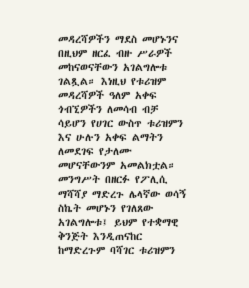መዳረሻዎችን ማደስ መሆኑንና በዚህም ዘርፈ ብዙ ሥራዎች መከናወናቸውን አገልግሎቱ ገልጿል። እነዚህ የቱሪዝም መዳረሻዎች ዓለም አቀፍ ጎብኚዎችን ለመሳብ ብቻ ሳይሆን የሀገር ውስጥ ቱሪዝምን እና ሁሉን አቀፍ ልማትን ለመደገፍ የታለሙ መሆናቸውንም አመልክቷል።
መንግሥት በዘርፉ የፖሊሲ ማሻሻያ ማድረጉ ሌላኛው ወሳኝ ስኬት መሆኑን የገለጸው አገልግሎቱ፤ ይህም የተቋማዊ ቅንጅት እንዲጠናከር ከማድረጉም ባሻገር ቱሪዝምን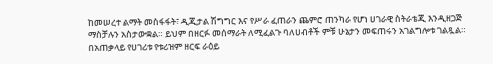ከመሠረተ ልማት መስፋፋት፣ ዲጂታል ሽግግር እና የሥራ ፈጠራን ጨምሮ ጠንካራ የሆነ ሀገራዊ ስትራቴጂ እንዲዘጋጅ ማስቻሉን አስታውቋል። ይህም በዘርፉ መሰማራት ለሚፈልጉ ባለሀብቶች ምቹ ሁኔታን መፍጠሩን አገልግሎቱ ገልጿል።
በአጠቃላይ የሀገሪቱ የቱሪዝም ዘርፍ ራዕይ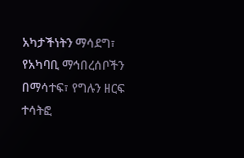አካታችነትን ማሳደግ፣ የአካባቢ ማኅበረሰቦችን በማሳተፍ፣ የግሉን ዘርፍ ተሳትፎ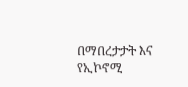በማበረታታት እና የኢኮኖሚ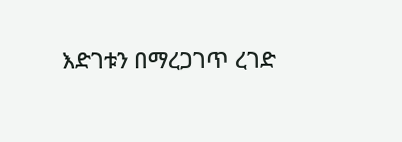እድገቱን በማረጋገጥ ረገድ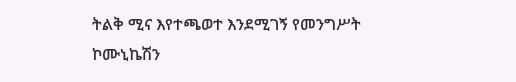ትልቅ ሚና እየተጫወተ እንደሚገኝ የመንግሥት ኮሙኒኬሽን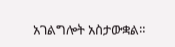አገልግሎት አስታውቋል።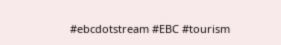#ebcdotstream #EBC #tourism